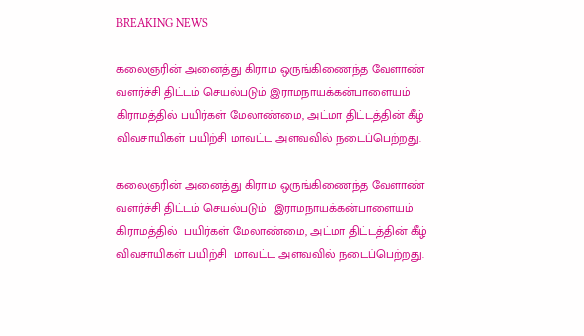BREAKING NEWS

கலைஞரின் அனைத்து கிராம ஒருங்கிணைந்த வேளாண் வளர்ச்சி திட்டம் செயல்படும் இராமநாயக்கன்பாளையம் கிராமத்தில் பயிர்கள் மேலாண்மை, அட்மா திட்டத்தின் கீழ் விவசாயிகள் பயிற்சி மாவட்ட அளவவில் நடைப்பெற்றது.

கலைஞரின் அனைத்து கிராம ஒருங்கிணைந்த வேளாண் வளர்ச்சி திட்டம் செயல்படும்  இராமநாயக்கன்பாளையம் கிராமத்தில்  பயிர்கள் மேலாண்மை, அட்மா திட்டத்தின் கீழ்  விவசாயிகள் பயிற்சி  மாவட்ட அளவவில் நடைப்பெற்றது.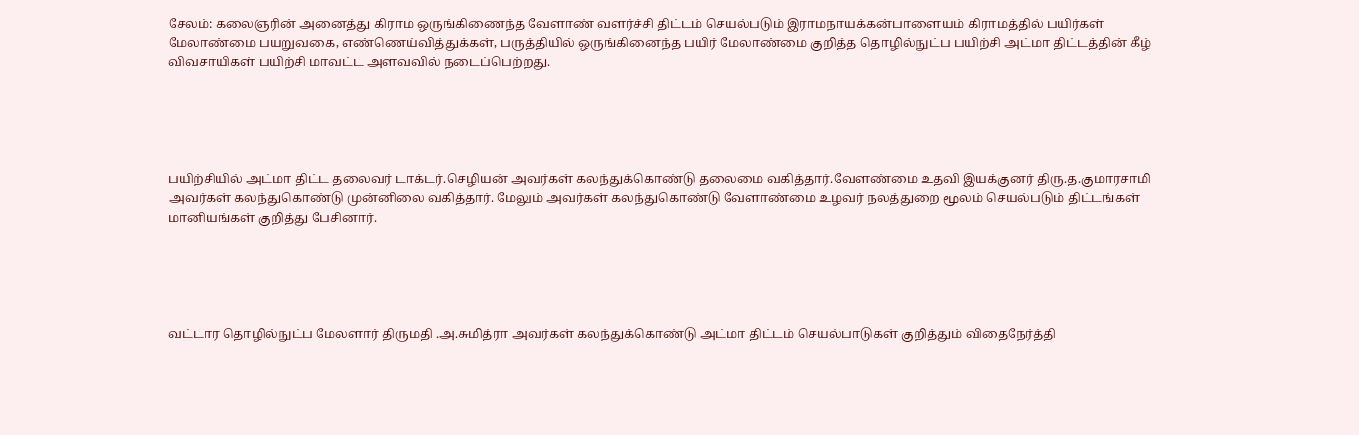சேலம்: கலைஞரின் அனைத்து கிராம ஒருங்கிணைந்த வேளாண் வளர்ச்சி திட்டம் செயல்படும் இராமநாயக்கன்பாளையம் கிராமத்தில் பயிர்கள் மேலாண்மை பயறுவகை, எண்ணெய்வித்துக்கள், பருத்தியில் ஒருங்கினைந்த பயிர் மேலாண்மை குறித்த தொழில்நுட்ப பயிற்சி அட்மா திட்டத்தின் கீழ் விவசாயிகள் பயிற்சி மாவட்ட அளவவில் நடைப்பெற்றது.





பயிற்சியில் அட்மா திட்ட தலைவர் டாக்டர்.செழியன் அவர்கள் கலந்துக்கொண்டு தலைமை வகித்தார்.வேளண்மை உதவி இயக்குனர் திரு.த.குமாரசாமி அவர்கள் கலந்துகொண்டு முன்னிலை வகித்தார். மேலும் அவர்கள் கலந்துகொண்டு வேளாண்மை உழவர் நலத்துறை மூலம் செயல்படும் திட்டங்கள் மானியங்கள் குறித்து பேசினார்.





வட்டார தொழில்நுட்ப மேலளார் திருமதி .அ.சுமித்ரா அவர்கள் கலந்துக்கொண்டு அட்மா திட்டம் செயல்பாடுகள் குறித்தும் விதைநேர்த்தி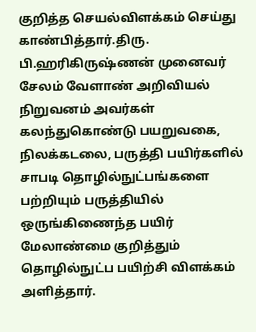குறித்த செயல்விளக்கம் செய்து காண்பித்தார்.திரு. பி.ஹரிகிருஷ்ணன் முனைவர் சேலம் வேளாண் அறிவியல் நிறுவனம் அவர்கள் கலந்துகொண்டு பயறுவகை, நிலக்கடலை, பருத்தி பயிர்களில் சாபடி தொழில்நுட்பங்களை பற்றியும் பருத்தியில் ஒருங்கிணைந்த பயிர் மேலாண்மை குறித்தும் தொழில்நுட்ப பயிற்சி விளக்கம் அளித்தார்.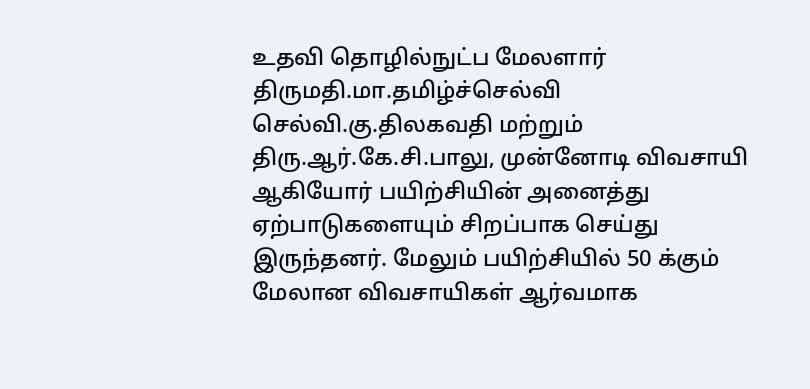உதவி தொழில்நுட்ப மேலளார் திருமதி.மா.தமிழ்ச்செல்வி செல்வி.கு.திலகவதி மற்றும் திரு.ஆர்.கே.சி.பாலு, முன்னோடி விவசாயி ஆகியோர் பயிற்சியின் அனைத்து ஏற்பாடுகளையும் சிறப்பாக செய்து இருந்தனர். மேலும் பயிற்சியில் 50 க்கும் மேலான விவசாயிகள் ஆர்வமாக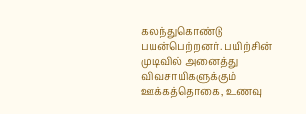கலந்துகொண்டு பயன்பெற்றனர். பயிற்சின் முடிவில் அனைத்து விவசாயிகளுக்கும் ஊக்கத்தொகை, உணவு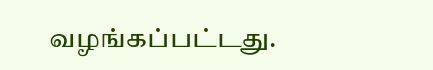வழங்கப்பட்டது.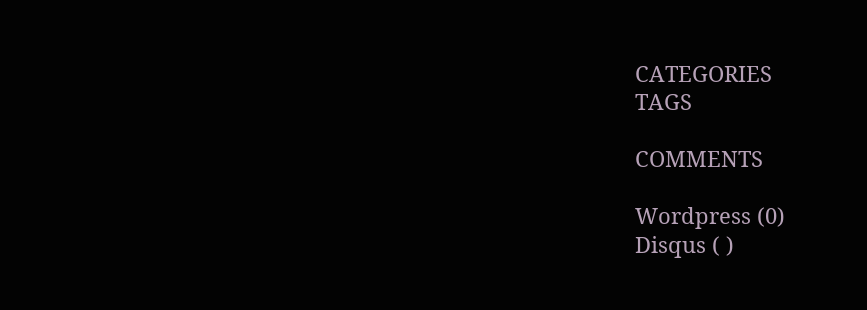CATEGORIES
TAGS

COMMENTS

Wordpress (0)
Disqus ( )